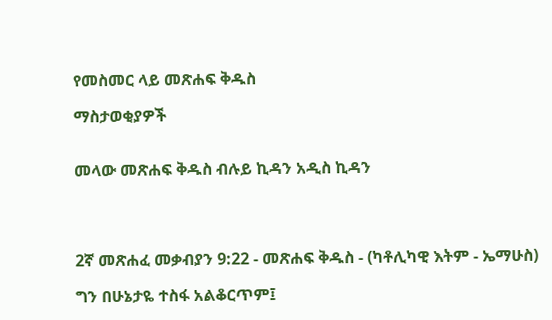የመስመር ላይ መጽሐፍ ቅዱስ

ማስታወቂያዎች


መላው መጽሐፍ ቅዱስ ብሉይ ኪዳን አዲስ ኪዳን




2ኛ መጽሐፈ መቃብያን 9:22 - መጽሐፍ ቅዱስ - (ካቶሊካዊ እትም - ኤማሁስ)

ግን በሁኔታዬ ተስፋ አልቆርጥም፤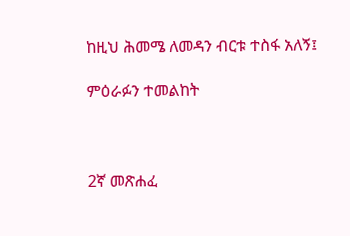ከዚህ ሕመሜ ለመዳን ብርቱ ተስፋ አለኝ፤

ምዕራፉን ተመልከት



2ኛ መጽሐፈ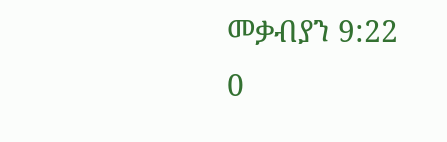መቃብያን 9:22
0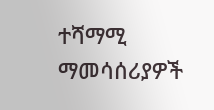ተሻማሚ ማመሳሰሪያዎች